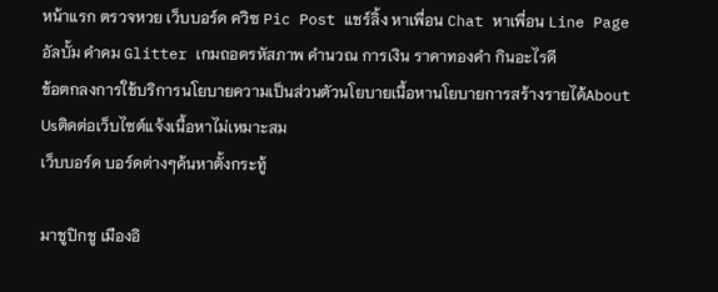หน้าแรก ตรวจหวย เว็บบอร์ด ควิซ Pic Post แชร์ลิ้ง หาเพื่อน Chat หาเพื่อน Line Page อัลบั้ม คำคม Glitter เกมถอดรหัสภาพ คำนวณ การเงิน ราคาทองคำ กินอะไรดี
ข้อตกลงการใช้บริการนโยบายความเป็นส่วนตัวนโยบายเนื้อหานโยบายการสร้างรายได้About Usติดต่อเว็บไซต์แจ้งเนื้อหาไม่เหมาะสม
เว็บบอร์ด บอร์ดต่างๆค้นหาตั้งกระทู้

มาชูปิกชู เมืองอิ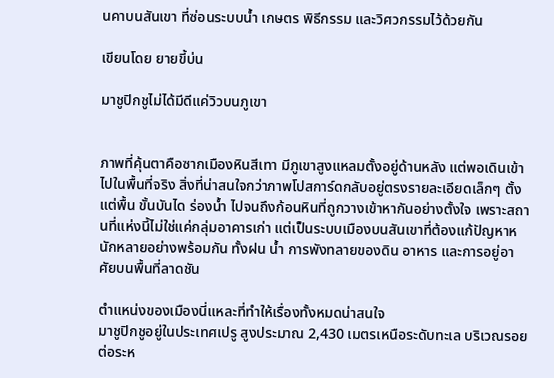นคาบนสันเขา ที่ซ่อนระบบน้ำ เกษตร พิธีกรรม และวิศวกรรมไว้ด้วยกัน

เขียนโดย ยายขี้บ่น

มาชูปิกชูไม่ได้มีดีแค่วิวบนภูเขา


ภาพที่คุ้นตาคือซากเมืองหินสีเทา มีภูเขาสูงแหลมตั้งอยู่ด้านหลัง แต่พอเดินเข้าไปในพื้นที่จริง สิ่งที่น่าสนใจกว่าภาพโปสการ์ดกลับอยู่ตรงรายละเอียดเล็กๆ ตั้งแต่พื้น ขั้นบันได ร่องน้ำ ไปจนถึงก้อนหินที่ถูกวางเข้าหากันอย่างตั้งใจ เพราะสถานที่แห่งนี้ไม่ใช่แค่กลุ่มอาคารเก่า แต่เป็นระบบเมืองบนสันเขาที่ต้องแก้ปัญหาหนักหลายอย่างพร้อมกัน ทั้งฝน น้ำ การพังทลายของดิน อาหาร และการอยู่อาศัยบนพื้นที่ลาดชัน

ตำแหน่งของเมืองนี่แหละที่ทำให้เรื่องทั้งหมดน่าสนใจ
มาชูปิกชูอยู่ในประเทศเปรู สูงประมาณ 2,430 เมตรเหนือระดับทะเล บริเวณรอยต่อระห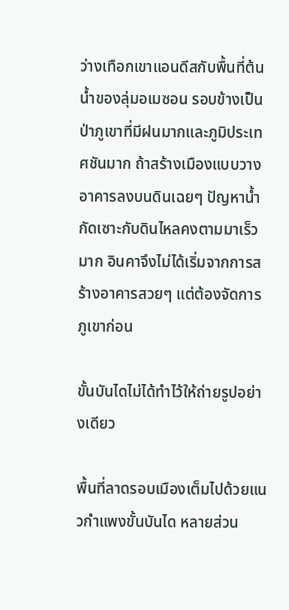ว่างเทือกเขาแอนดีสกับพื้นที่ต้นน้ำของลุ่มอเมซอน รอบข้างเป็นป่าภูเขาที่มีฝนมากและภูมิประเทศชันมาก ถ้าสร้างเมืองแบบวางอาคารลงบนดินเฉยๆ ปัญหาน้ำกัดเซาะกับดินไหลคงตามมาเร็วมาก อินคาจึงไม่ได้เริ่มจากการสร้างอาคารสวยๆ แต่ต้องจัดการภูเขาก่อน

ขั้นบันไดไม่ได้ทำไว้ให้ถ่ายรูปอย่างเดียว

พื้นที่ลาดรอบเมืองเต็มไปด้วยแนวกำแพงขั้นบันได หลายส่วน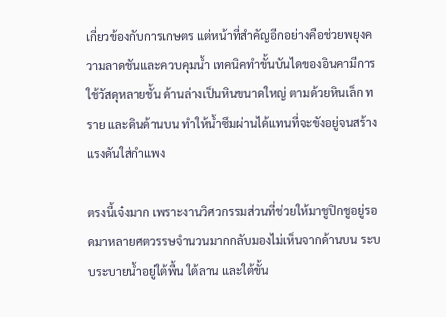เกี่ยวข้องกับการเกษตร แต่หน้าที่สำคัญอีกอย่างคือช่วยพยุงความลาดชันและควบคุมน้ำ เทคนิคทำขั้นบันไดของอินคามีการใช้วัสดุหลายชั้น ด้านล่างเป็นหินขนาดใหญ่ ตามด้วยหินเล็ก ทราย และดินด้านบน ทำให้น้ำซึมผ่านได้แทนที่จะขังอยู่จนสร้างแรงดันใส่กำแพง

ตรงนี้เจ๋งมาก เพราะงานวิศวกรรมส่วนที่ช่วยให้มาชูปิกชูอยู่รอดมาหลายศตวรรษจำนวนมากกลับมองไม่เห็นจากด้านบน ระบบระบายน้ำอยู่ใต้พื้น ใต้ลาน และใต้ขั้น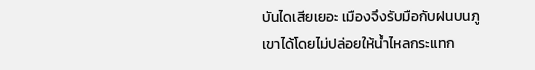บันไดเสียเยอะ เมืองจึงรับมือกับฝนบนภูเขาได้โดยไม่ปล่อยให้น้ำไหลกระแทก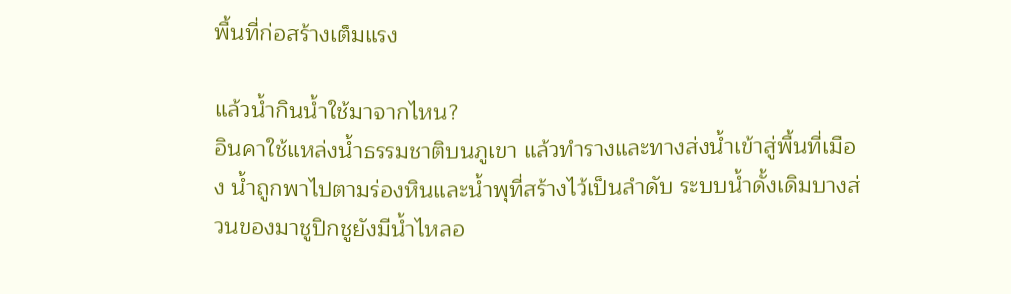พื้นที่ก่อสร้างเต็มแรง

แล้วน้ำกินน้ำใช้มาจากไหน?
อินคาใช้แหล่งน้ำธรรมชาติบนภูเขา แล้วทำรางและทางส่งน้ำเข้าสู่พื้นที่เมือง น้ำถูกพาไปตามร่องหินและน้ำพุที่สร้างไว้เป็นลำดับ ระบบน้ำดั้งเดิมบางส่วนของมาชูปิกชูยังมีน้ำไหลอ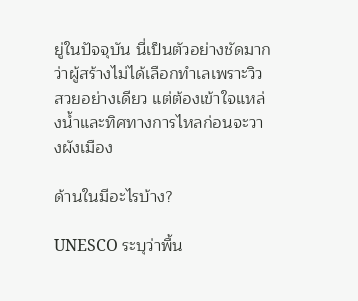ยู่ในปัจจุบัน นี่เป็นตัวอย่างชัดมากว่าผู้สร้างไม่ได้เลือกทำเลเพราะวิวสวยอย่างเดียว แต่ต้องเข้าใจแหล่งน้ำและทิศทางการไหลก่อนจะวางผังเมือง

ด้านในมีอะไรบ้าง?

UNESCO ระบุว่าพื้น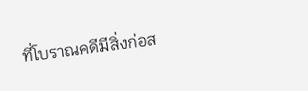ที่โบราณคดีมีสิ่งก่อส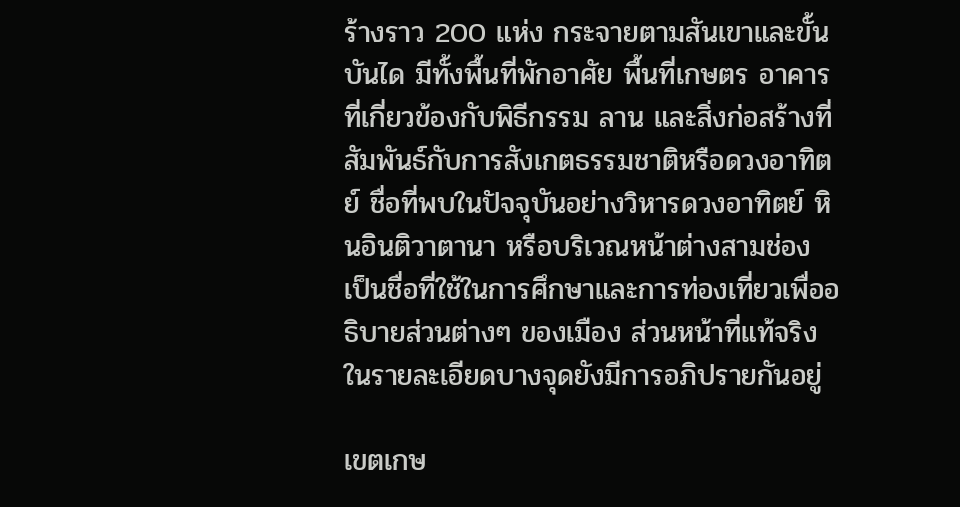ร้างราว 200 แห่ง กระจายตามสันเขาและขั้นบันได มีทั้งพื้นที่พักอาศัย พื้นที่เกษตร อาคารที่เกี่ยวข้องกับพิธีกรรม ลาน และสิ่งก่อสร้างที่สัมพันธ์กับการสังเกตธรรมชาติหรือดวงอาทิตย์ ชื่อที่พบในปัจจุบันอย่างวิหารดวงอาทิตย์ หินอินติวาตานา หรือบริเวณหน้าต่างสามช่อง เป็นชื่อที่ใช้ในการศึกษาและการท่องเที่ยวเพื่ออธิบายส่วนต่างๆ ของเมือง ส่วนหน้าที่แท้จริงในรายละเอียดบางจุดยังมีการอภิปรายกันอยู่

เขตเกษ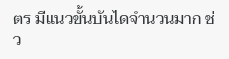ตร มีแนวขั้นบันไดจำนวนมาก ช่ว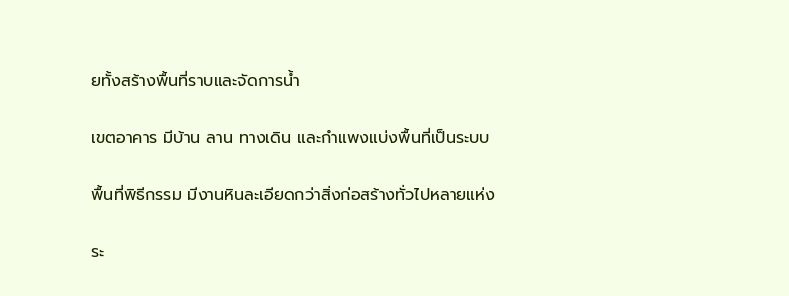ยทั้งสร้างพื้นที่ราบและจัดการน้ำ

เขตอาคาร มีบ้าน ลาน ทางเดิน และกำแพงแบ่งพื้นที่เป็นระบบ

พื้นที่พิธีกรรม มีงานหินละเอียดกว่าสิ่งก่อสร้างทั่วไปหลายแห่ง

ระ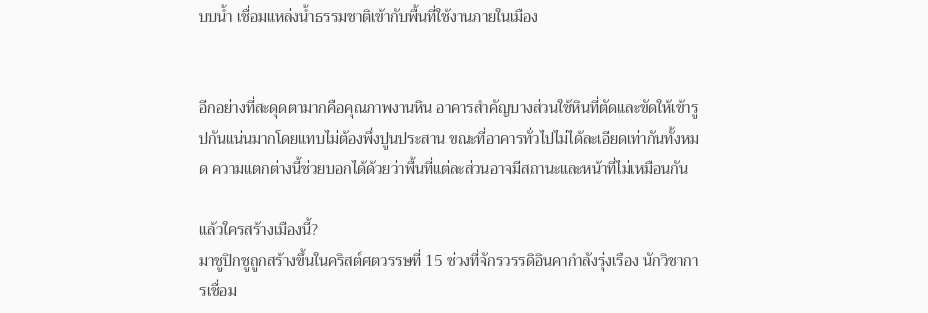บบน้ำ เชื่อมแหล่งน้ำธรรมชาติเข้ากับพื้นที่ใช้งานภายในเมือง


อีกอย่างที่สะดุดตามากคือคุณภาพงานหิน อาคารสำคัญบางส่วนใช้หินที่ตัดและขัดให้เข้ารูปกันแน่นมากโดยแทบไม่ต้องพึ่งปูนประสาน ขณะที่อาคารทั่วไปไม่ได้ละเอียดเท่ากันทั้งหมด ความแตกต่างนี้ช่วยบอกได้ด้วยว่าพื้นที่แต่ละส่วนอาจมีสถานะและหน้าที่ไม่เหมือนกัน

แล้วใครสร้างเมืองนี้?
มาชูปิกชูถูกสร้างขึ้นในคริสต์ศตวรรษที่ 15 ช่วงที่จักรวรรดิอินคากำลังรุ่งเรือง นักวิชาการเชื่อม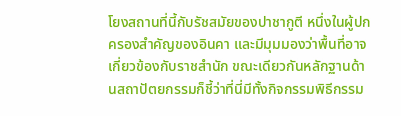โยงสถานที่นี้กับรัชสมัยของปาชากูตี หนึ่งในผู้ปกครองสำคัญของอินคา และมีมุมมองว่าพื้นที่อาจเกี่ยวข้องกับราชสำนัก ขณะเดียวกันหลักฐานด้านสถาปัตยกรรมก็ชี้ว่าที่นี่มีทั้งกิจกรรมพิธีกรรม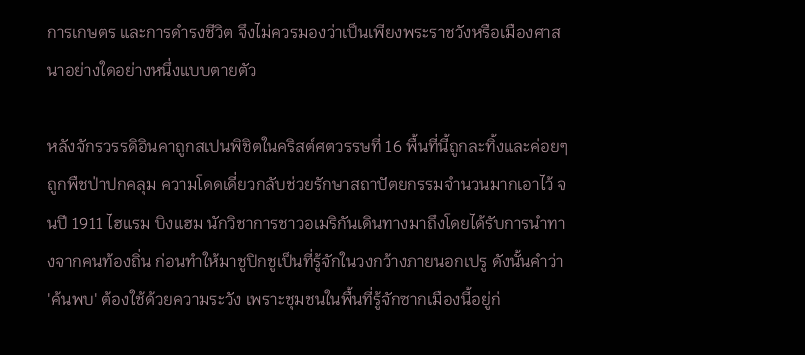การเกษตร และการดำรงชีวิต จึงไม่ควรมองว่าเป็นเพียงพระราชวังหรือเมืองศาสนาอย่างใดอย่างหนึ่งแบบตายตัว

หลังจักรวรรดิอินคาถูกสเปนพิชิตในคริสต์ศตวรรษที่ 16 พื้นที่นี้ถูกละทิ้งและค่อยๆ ถูกพืชป่าปกคลุม ความโดดเดี่ยวกลับช่วยรักษาสถาปัตยกรรมจำนวนมากเอาไว้ จนปี 1911 ไฮแรม บิงแฮม นักวิชาการชาวอเมริกันเดินทางมาถึงโดยได้รับการนำทางจากคนท้องถิ่น ก่อนทำให้มาชูปิกชูเป็นที่รู้จักในวงกว้างภายนอกเปรู ดังนั้นคำว่า 'ค้นพบ' ต้องใช้ด้วยความระวัง เพราะชุมชนในพื้นที่รู้จักซากเมืองนี้อยู่ก่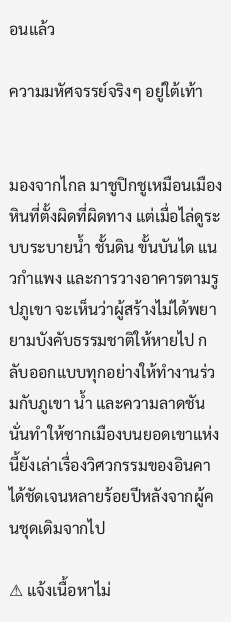อนแล้ว

ความมหัศจรรย์จริงๆ อยู่ใต้เท้า


มองจากไกล มาชูปิกชูเหมือนเมืองหินที่ตั้งผิดที่ผิดทาง แต่เมื่อไล่ดูระบบระบายน้ำ ชั้นดิน ขั้นบันได แนวกำแพง และการวางอาคารตามรูปภูเขา จะเห็นว่าผู้สร้างไม่ได้พยายามบังคับธรรมชาติให้หายไป กลับออกแบบทุกอย่างให้ทำงานร่วมกับภูเขา น้ำ และความลาดชัน นั่นทำให้ซากเมืองบนยอดเขาแห่งนี้ยังเล่าเรื่องวิศวกรรมของอินคาได้ชัดเจนหลายร้อยปีหลังจากผู้คนชุดเดิมจากไป

⚠ แจ้งเนื้อหาไม่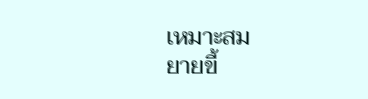เหมาะสม
ยายขี้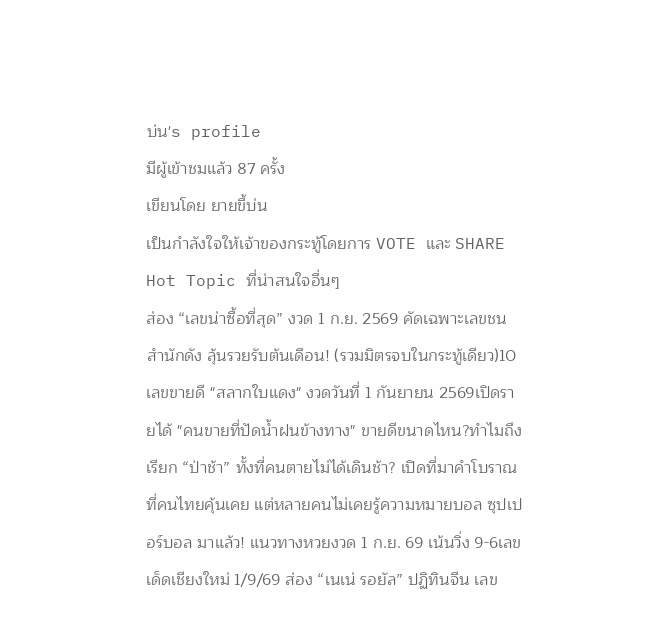บ่น's profile
มีผู้เข้าชมแล้ว 87 ครั้ง
เขียนโดย ยายขี้บ่น
เป็นกำลังใจให้เจ้าของกระทู้โดยการ VOTE และ SHARE
Hot Topic ที่น่าสนใจอื่นๆ
ส่อง “เลขน่าซื้อที่สุด” งวด 1 ก.ย. 2569 คัดเฉพาะเลขชนสำนักดัง ลุ้นรวยรับต้นเดือน! (รวมมิตรจบในกระทู้เดียว)10 เลขขายดี "สลากใบแดง" งวดวันที่ 1 กันยายน 2569เปิดรายได้ "คนขายที่ปัดน้ำฝนข้างทาง" ขายดีขนาดไหน?ทำไมถึงเรียก “ป่าช้า” ทั้งที่คนตายไม่ได้เดินช้า? เปิดที่มาคำโบราณที่คนไทยคุ้นเคย แต่หลายคนไม่เคยรู้ความหมายบอล ซุปเปอร์บอล มาแล้ว! แนวทางหวยงวด 1 ก.ย. 69 เน้นวิ่ง 9-6เลขเด็ดเชียงใหม่ 1/9/69 ส่อง “เนเน่ รอยัล” ปฏิทินจีน เลข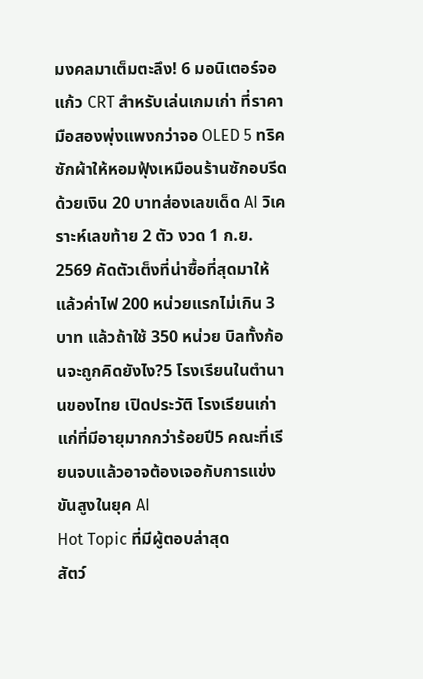มงคลมาเต็มตะลึง! 6 มอนิเตอร์จอแก้ว CRT สำหรับเล่นเกมเก่า ที่ราคามือสองพุ่งแพงกว่าจอ OLED 5 ทริคซักผ้าให้หอมฟุ้งเหมือนร้านซักอบรีด ด้วยเงิน 20 บาทส่องเลขเด็ด AI วิเคราะห์เลขท้าย 2 ตัว งวด 1 ก.ย. 2569 คัดตัวเต็งที่น่าซื้อที่สุดมาให้แล้วค่าไฟ 200 หน่วยแรกไม่เกิน 3 บาท แล้วถ้าใช้ 350 หน่วย บิลทั้งก้อนจะถูกคิดยังไง?5 โรงเรียนในตำนานของไทย เปิดประวัติ โรงเรียนเก่าแก่ที่มีอายุมากกว่าร้อยปี5 คณะที่เรียนจบแล้วอาจต้องเจอกับการแข่งขันสูงในยุค AI
Hot Topic ที่มีผู้ตอบล่าสุด
สัตว์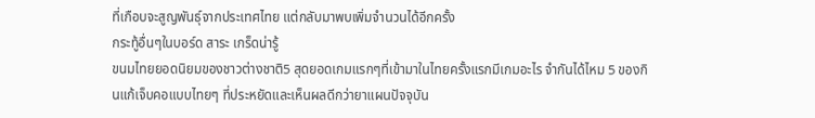ที่เกือบจะสูญพันธุ์จากประเทศไทย แต่กลับมาพบเพิ่มจำนวนได้อีกครั้ง
กระทู้อื่นๆในบอร์ด สาระ เกร็ดน่ารู้
ขนมไทยยอดนิยมของชาวต่างชาติ5 สุดยอดเกมแรกๆที่เข้ามาในไทยครั้งแรกมีเกมอะไร จำกันได้ไหม 5 ของกินแก้เจ็บคอแบบไทยๆ ที่ประหยัดและเห็นผลดีกว่ายาแผนปัจจุบัน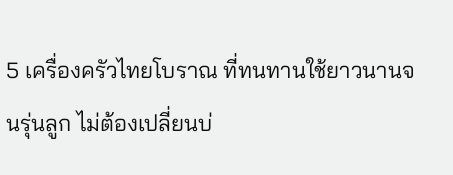5 เครื่องครัวไทยโบราณ ที่ทนทานใช้ยาวนานจนรุ่นลูก ไม่ต้องเปลี่ยนบ่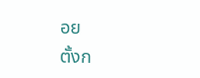อย
ตั้งก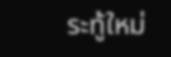ระทู้ใหม่